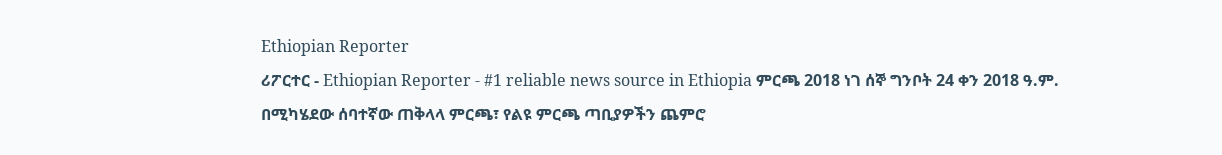Ethiopian Reporter
ሪፖርተር - Ethiopian Reporter - #1 reliable news source in Ethiopia ምርጫ 2018 ነገ ሰኞ ግንቦት 24 ቀን 2018 ዓ.ም. በሚካሄደው ሰባተኛው ጠቅላላ ምርጫ፣ የልዩ ምርጫ ጣቢያዎችን ጨምሮ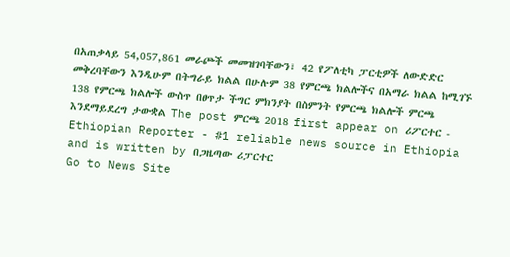በአጠቃላይ 54,057,861 መራጮች መመዝገባቸውን፣ 42 የፖለቲካ ፓርቲዎች ለውድድር መቅረባቸውን እንዲሁም በትግራይ ክልል በሁሉም 38 የምርጫ ክልሎችና በአማራ ክልል ከሚገኙ 138 የምርጫ ክልሎች ውስጥ በፀጥታ ችግር ምክንያት በስምንት የምርጫ ክልሎች ምርጫ እንደማይደረግ ታውቋል The post ምርጫ 2018 first appear on ሪፖርተር - Ethiopian Reporter - #1 reliable news source in Ethiopia and is written by በጋዜጣው ሪፓርተር
Go to News Site